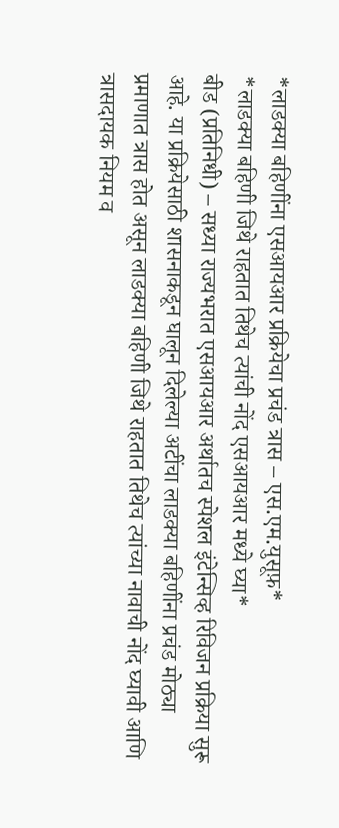*लाडक्या बहिणींना एसआयआर प्रक्रियेचा प्रचंड त्रास – एस.एम.युसूफ़*
*लाडक्या बहिणी जिथे राहतात तिथेच त्यांची नोंद एसआयआर मध्ये घ्या*
बीड (प्रतिनिधी) – सध्या राज्यभरात एसआयआर अर्थातच स्पेशल इंटेन्सिव्ह रिविजन प्रक्रिया सुरू आहे. या प्रक्रियेसाठी शासनाकडून घालून दिलेल्या अटींचा लाडक्या बहिणींना प्रचंड मोठ्या प्रमाणात त्रास होत असून लाडक्या बहिणी जिथे राहतात तिथेच त्यांच्या नावाची नोंद घ्यावी आणि त्रासदायक नियम व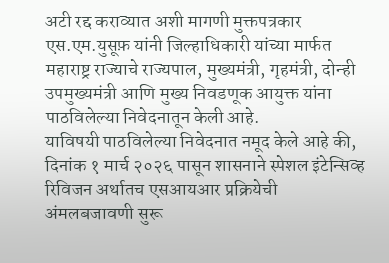अटी रद्द कराव्यात अशी मागणी मुक्तपत्रकार एस.एम.युसूफ़ यांनी जिल्हाधिकारी यांच्या मार्फत महाराष्ट्र राज्याचे राज्यपाल, मुख्यमंत्री, गृहमंत्री, दोन्ही उपमुख्यमंत्री आणि मुख्य निवडणूक आयुक्त यांना पाठविलेल्या निवेदनातून केली आहे.
याविषयी पाठविलेल्या निवेदनात नमूद केले आहे की, दिनांक १ मार्च २०२६ पासून शासनाने स्पेशल इंटेन्सिव्ह रिविजन अर्थातच एसआयआर प्रक्रियेची अंमलबजावणी सुरू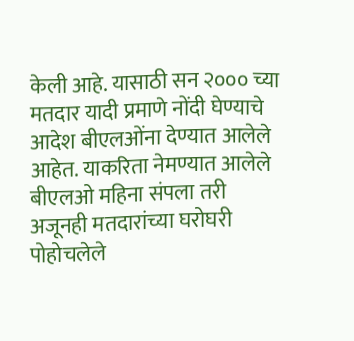केली आहे. यासाठी सन २००० च्या मतदार यादी प्रमाणे नोंदी घेण्याचे आदेश बीएलओंना देण्यात आलेले आहेत. याकरिता नेमण्यात आलेले बीएलओ महिना संपला तरी अजूनही मतदारांच्या घरोघरी पोहोचलेले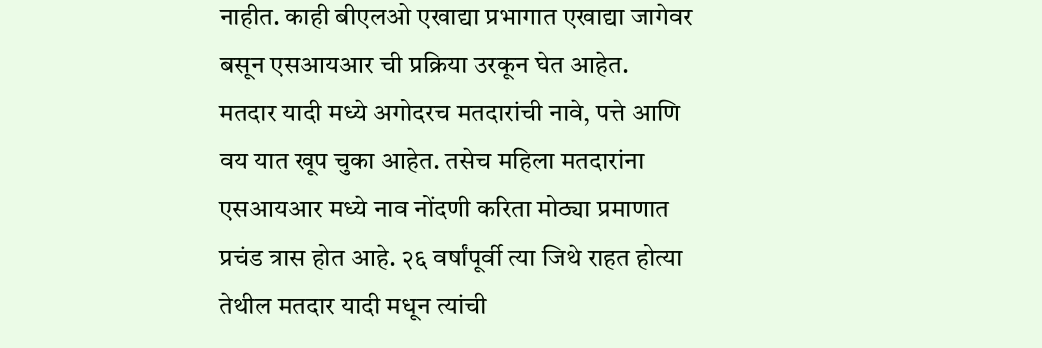नाहीत. काही बीएलओ एखाद्या प्रभागात एखाद्या जागेवर बसून एसआयआर ची प्रक्रिया उरकून घेत आहेत.
मतदार यादी मध्ये अगोदरच मतदारांची नावे, पत्ते आणि वय यात खूप चुका आहेत. तसेच महिला मतदारांना एसआयआर मध्ये नाव नोंदणी करिता मोठ्या प्रमाणात प्रचंड त्रास होत आहे. २६ वर्षांपूर्वी त्या जिथे राहत होत्या तेथील मतदार यादी मधून त्यांची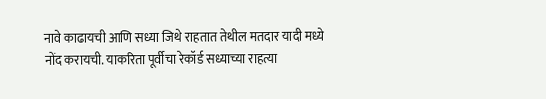नावे काढायची आणि सध्या जिथे राहतात तेथील मतदार यादी मध्ये नोंद करायची. याकरिता पूर्वीचा रेकॉर्ड सध्याच्या राहत्या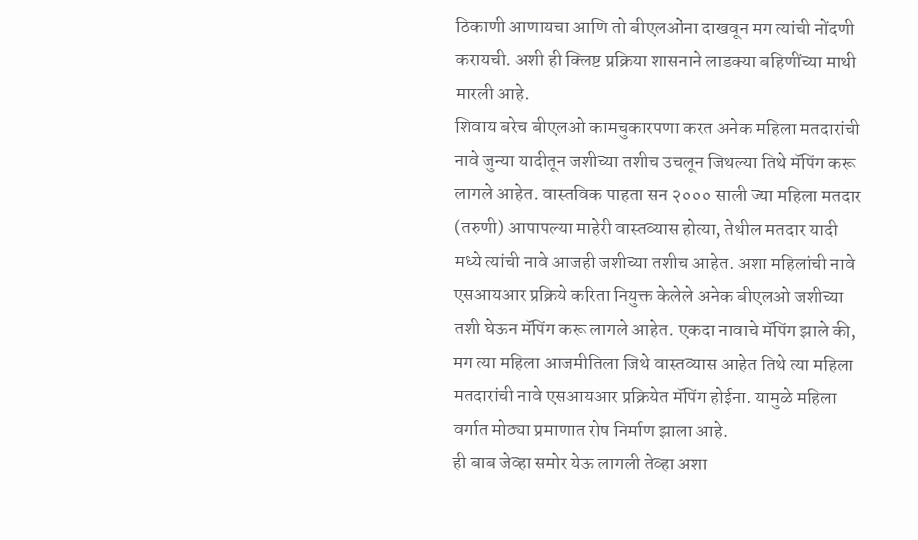ठिकाणी आणायचा आणि तो बीएलओंना दाखवून मग त्यांची नोंदणी करायची. अशी ही क्लिष्ट प्रक्रिया शासनाने लाडक्या बहिणींच्या माथी मारली आहे.
शिवाय बरेच बीएलओ कामचुकारपणा करत अनेक महिला मतदारांची नावे जुन्या यादीतून जशीच्या तशीच उचलून जिथल्या तिथे मॅपिंग करू लागले आहेत. वास्तविक पाहता सन २००० साली ज्या महिला मतदार (तरुणी) आपापल्या माहेरी वास्तव्यास होत्या, तेथील मतदार यादी मध्ये त्यांची नावे आजही जशीच्या तशीच आहेत. अशा महिलांची नावे एसआयआर प्रक्रिये करिता नियुक्त केलेले अनेक बीएलओ जशीच्या तशी घेऊन मॅपिंग करू लागले आहेत. एकदा नावाचे मॅपिंग झाले की, मग त्या महिला आजमीतिला जिथे वास्तव्यास आहेत तिथे त्या महिला मतदारांची नावे एसआयआर प्रक्रियेत मॅपिंग होईना. यामुळे महिला वर्गात मोठ्या प्रमाणात रोष निर्माण झाला आहे.
ही बाब जेव्हा समोर येऊ लागली तेव्हा अशा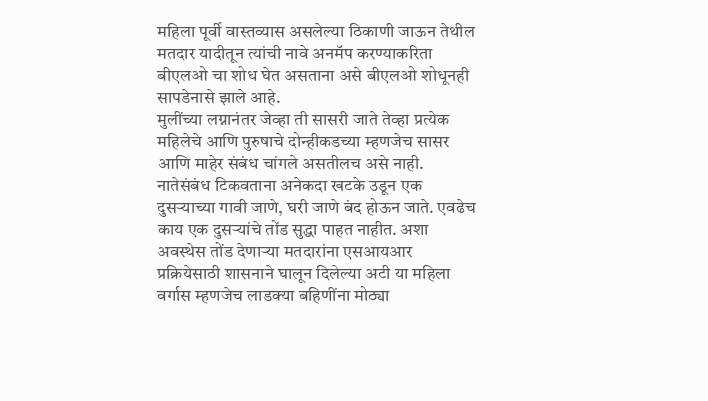महिला पूर्वी वास्तव्यास असलेल्या ठिकाणी जाऊन तेथील मतदार यादीतून त्यांची नावे अनमॅप करण्याकरिता बीएलओ चा शोध घेत असताना असे बीएलओ शोधूनही सापडेनासे झाले आहे.
मुलींच्या लग्नानंतर जेव्हा ती सासरी जाते तेव्हा प्रत्येक महिलेचे आणि पुरुषाचे दोन्हीकडच्या म्हणजेच सासर आणि माहेर संबंध चांगले असतीलच असे नाही. नातेसंबंध टिकवताना अनेकदा खटके उडून एक दुसऱ्याच्या गावी जाणे, घरी जाणे बंद होऊन जाते. एवढेच काय एक दुसऱ्यांचे तोंड सुद्धा पाहत नाहीत. अशा अवस्थेस तोंड देणाऱ्या मतदारांना एसआयआर प्रक्रियेसाठी शासनाने घालून दिलेल्या अटी या महिला वर्गास म्हणजेच लाडक्या बहिणींना मोठ्या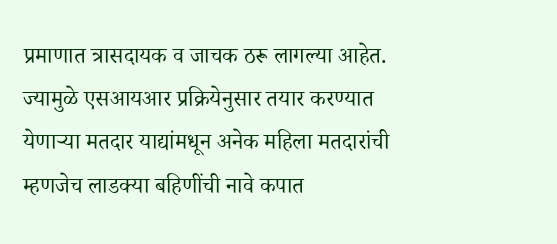प्रमाणात त्रासदायक व जाचक ठरू लागल्या आहेत.
ज्यामुळे एसआयआर प्रक्रियेनुसार तयार करण्यात येणाऱ्या मतदार याद्यांमधून अनेक महिला मतदारांची म्हणजेच लाडक्या बहिणींची नावे कपात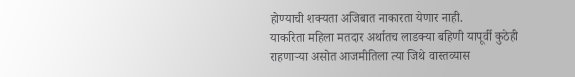होण्याची शक्यता अजिबात नाकारता येणार नाही.
याकरिता महिला मतदार अर्थातच लाडक्या बहिणी यापूर्वी कुठेही राहणाऱ्या असोत आजमीतिला त्या जिथे वास्तव्यास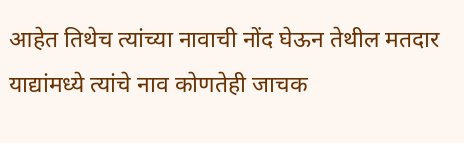आहेत तिथेच त्यांच्या नावाची नोंद घेऊन तेथील मतदार याद्यांमध्ये त्यांचे नाव कोणतेही जाचक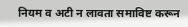नियम व अटी न लावता समाविष्ट करून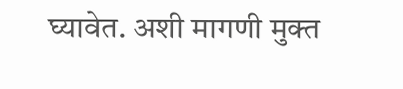घ्यावेत. अशी मागणी मुक्त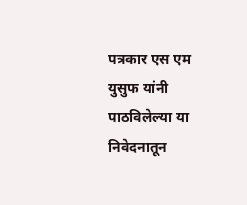पत्रकार एस एम युसुफ यांनी पाठविलेल्या या निवेदनातून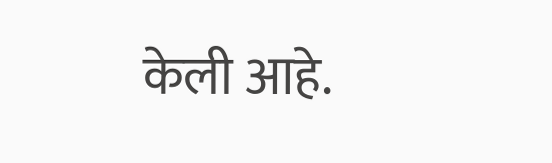केली आहे.